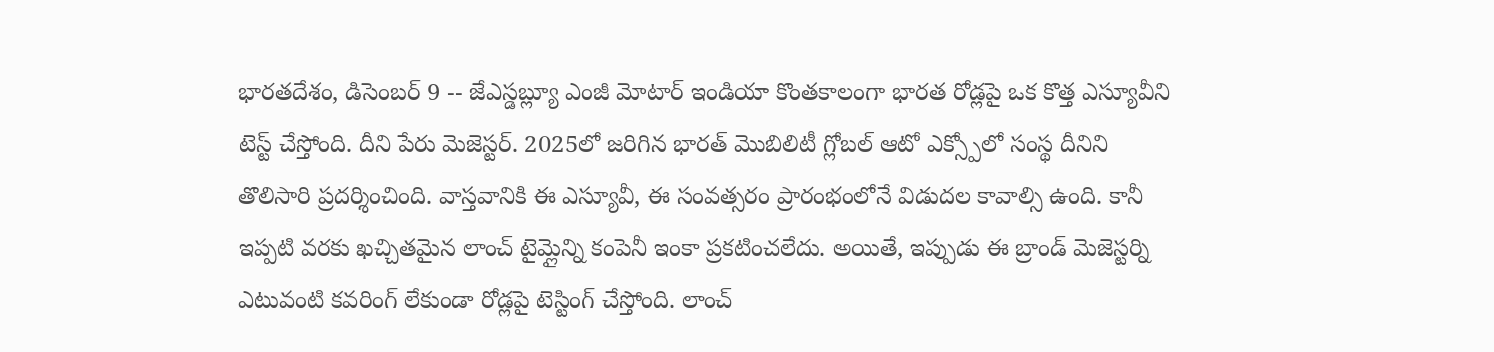భారతదేశం, డిసెంబర్ 9 -- జేఎస్డబ్ల్యూ ఎంజీ మోటార్ ఇండియా కొంతకాలంగా భారత రోడ్లపై ఒక కొత్త ఎస్యూవీని టెస్ట్ చేస్తోంది. దీని పేరు మెజెస్టర్. 2025లో జరిగిన భారత్ మొబిలిటీ గ్లోబల్ ఆటో ఎక్స్పోలో సంస్థ దీనిని తొలిసారి ప్రదర్శించింది. వాస్తవానికి ఈ ఎస్యూవీ, ఈ సంవత్సరం ప్రారంభంలోనే విడుదల కావాల్సి ఉంది. కానీ ఇప్పటి వరకు ఖచ్చితమైన లాంచ్ టైమ్లైన్ని కంపెనీ ఇంకా ప్రకటించలేదు. అయితే, ఇప్పుడు ఈ బ్రాండ్ మెజెస్టర్ని ఎటువంటి కవరింగ్ లేకుండా రోడ్లపై టెస్టింగ్ చేస్తోంది. లాంచ్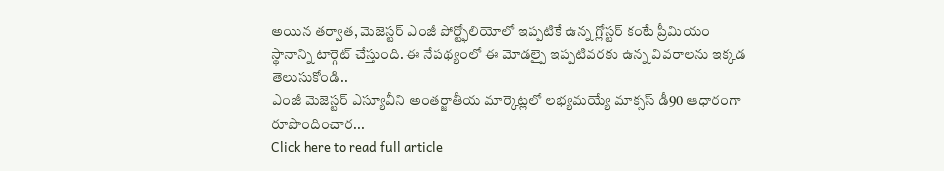అయిన తర్వాత, మెజెస్టర్ ఎంజీ పోర్ట్ఫోలియోలో ఇప్పటికే ఉన్న గ్లోస్టర్ కంటే ప్రీమియం స్థానాన్ని టార్గెట్ చేస్తుంది. ఈ నేపథ్యంలో ఈ మోడల్పై ఇప్పటివరకు ఉన్న వివరాలను ఇక్కడ తెలుసుకోండి..
ఎంజీ మెజెస్టర్ ఎస్యూవీని అంతర్జాతీయ మార్కెట్లలో లభ్యమయ్యే మాక్సస్ డీ90 ఆధారంగా రూపొందించార...
Click here to read full article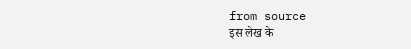from source
इस लेख के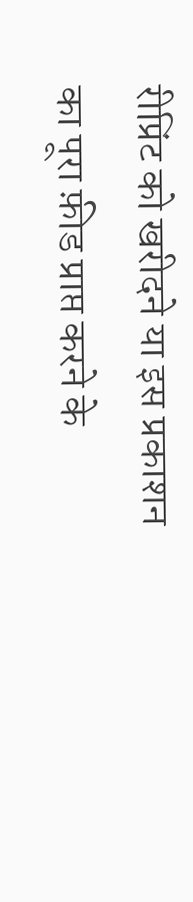रीप्रिंट को खरीदने या इस प्रकाशन का पूरा फ़ीड प्राप्त करने के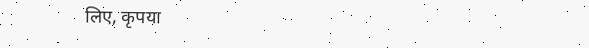लिए, कृपया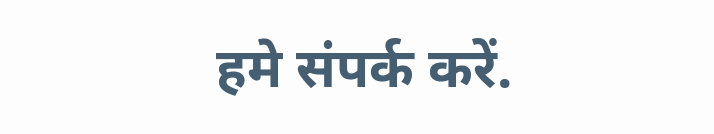हमे संपर्क करें.